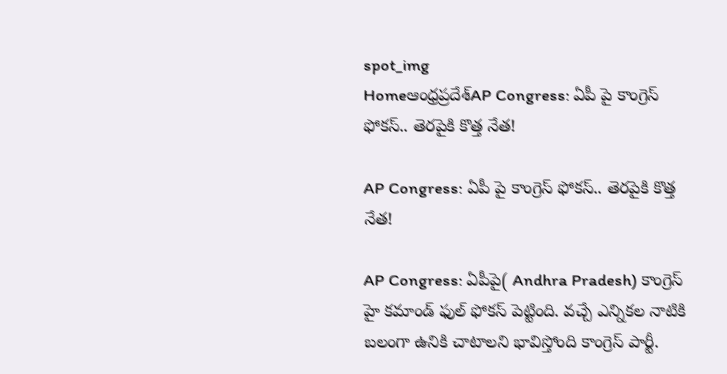spot_img
Homeఆంధ్రప్రదేశ్‌AP Congress: ఏపీ పై కాంగ్రెస్ ఫోకస్.. తెరపైకి కొత్త నేత!

AP Congress: ఏపీ పై కాంగ్రెస్ ఫోకస్.. తెరపైకి కొత్త నేత!

AP Congress: ఏపీపై( Andhra Pradesh) కాంగ్రెస్ హై కమాండ్ ఫుల్ ఫోకస్ పెట్టింది. వచ్చే ఎన్నికల నాటికి బలంగా ఉనికి చాటాలని భావిస్తోంది కాంగ్రెస్ పార్టీ.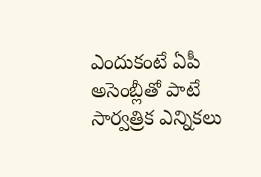ఎందుకంటే ఏపీ అసెంబ్లీతో పాటే సార్వత్రిక ఎన్నికలు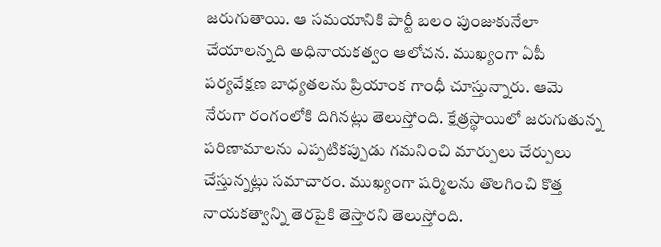జరుగుతాయి. ఆ సమయానికి పార్టీ బలం పుంజుకునేలా చేయాలన్నది అధినాయకత్వం ఆలోచన. ముఖ్యంగా ఏపీ పర్యవేక్షణ బాధ్యతలను ప్రియాంక గాంధీ చూస్తున్నారు. ఆమె నేరుగా రంగంలోకి దిగినట్లు తెలుస్తోంది. క్షేత్రస్థాయిలో జరుగుతున్న పరిణామాలను ఎప్పటికప్పుడు గమనించి మార్పులు చేర్పులు చేస్తున్నట్లు సమాచారం. ముఖ్యంగా షర్మిలను తొలగించి కొత్త నాయకత్వాన్ని తెరపైకి తెస్తారని తెలుస్తోంది.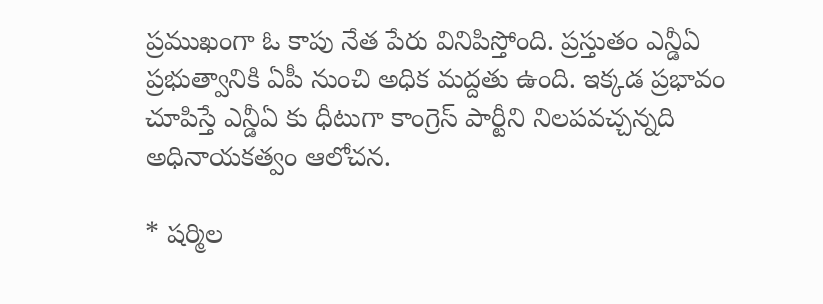ప్రముఖంగా ఓ కాపు నేత పేరు వినిపిస్తోంది. ప్రస్తుతం ఎన్డీఏ ప్రభుత్వానికి ఏపీ నుంచి అధిక మద్దతు ఉంది. ఇక్కడ ప్రభావం చూపిస్తే ఎన్డీఏ కు ధీటుగా కాంగ్రెస్ పార్టీని నిలపవచ్చన్నది అధినాయకత్వం ఆలోచన.

* షర్మిల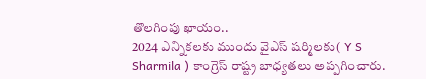తొలగింపు ఖాయం..
2024 ఎన్నికలకు ముందు వైఎస్ షర్మిలకు( Y S Sharmila ) కాంగ్రెస్ రాష్ట్ర బాధ్యతలు అప్పగించారు.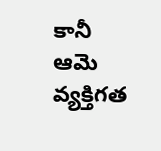కానీ ఆమె వ్యక్తిగత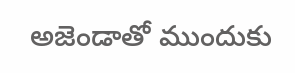అజెండాతో ముందుకు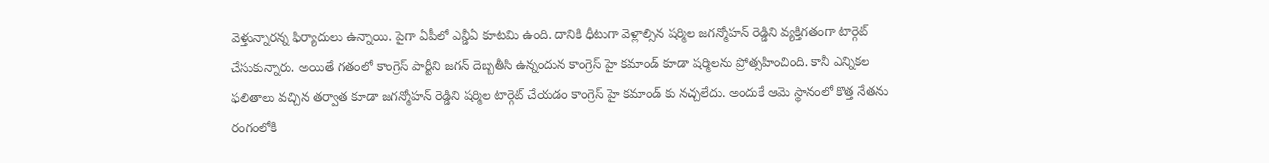వెళ్తున్నారన్న ఫిర్యాదులు ఉన్నాయి. పైగా ఏపీలో ఎన్డీఏ కూటమి ఉంది. దానికి ధీటుగా వెళ్లాల్సిన షర్మిల జగన్మోహన్ రెడ్డిని వ్యక్తిగతంగా టార్గెట్ చేసుకున్నారు. అయితే గతంలో కాంగ్రెస్ పార్టీని జగన్ దెబ్బతీసి ఉన్నందున కాంగ్రెస్ హై కమాండ్ కూడా షర్మిలను ప్రోత్సహించింది. కానీ ఎన్నికల ఫలితాలు వచ్చిన తర్వాత కూడా జగన్మోహన్ రెడ్డిని షర్మిల టార్గెట్ చేయడం కాంగ్రెస్ హై కమాండ్ కు నచ్చలేదు. అందుకే ఆమె స్థానంలో కొత్త నేతను రంగంలోకి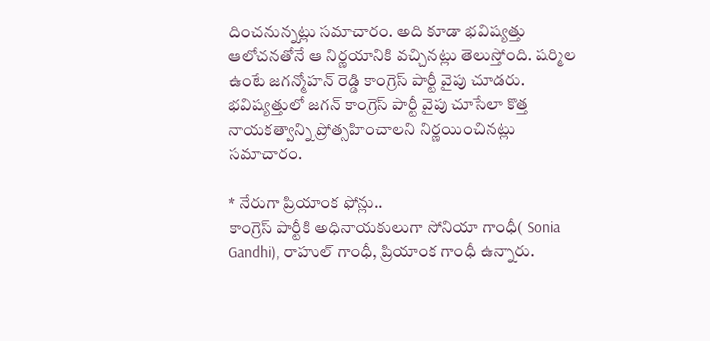దించనున్నట్లు సమాచారం. అది కూడా భవిష్యత్తు ఆలోచనతోనే ఆ నిర్ణయానికి వచ్చినట్లు తెలుస్తోంది. షర్మిల ఉంటే జగన్మోహన్ రెడ్డి కాంగ్రెస్ పార్టీ వైపు చూడరు. భవిష్యత్తులో జగన్ కాంగ్రెస్ పార్టీ వైపు చూసేలా కొత్త నాయకత్వాన్ని ప్రోత్సహించాలని నిర్ణయించినట్లు సమాచారం.

* నేరుగా ప్రియాంక ఫోన్లు..
కాంగ్రెస్ పార్టీకి అధినాయకులుగా సోనియా గాంధీ( Sonia Gandhi), రాహుల్ గాంధీ, ప్రియాంక గాంధీ ఉన్నారు.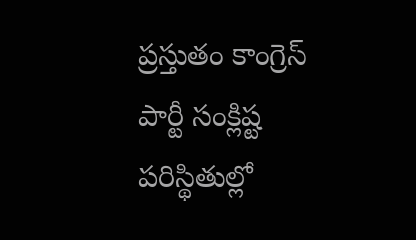ప్రస్తుతం కాంగ్రెస్ పార్టీ సంక్లిష్ట పరిస్థితుల్లో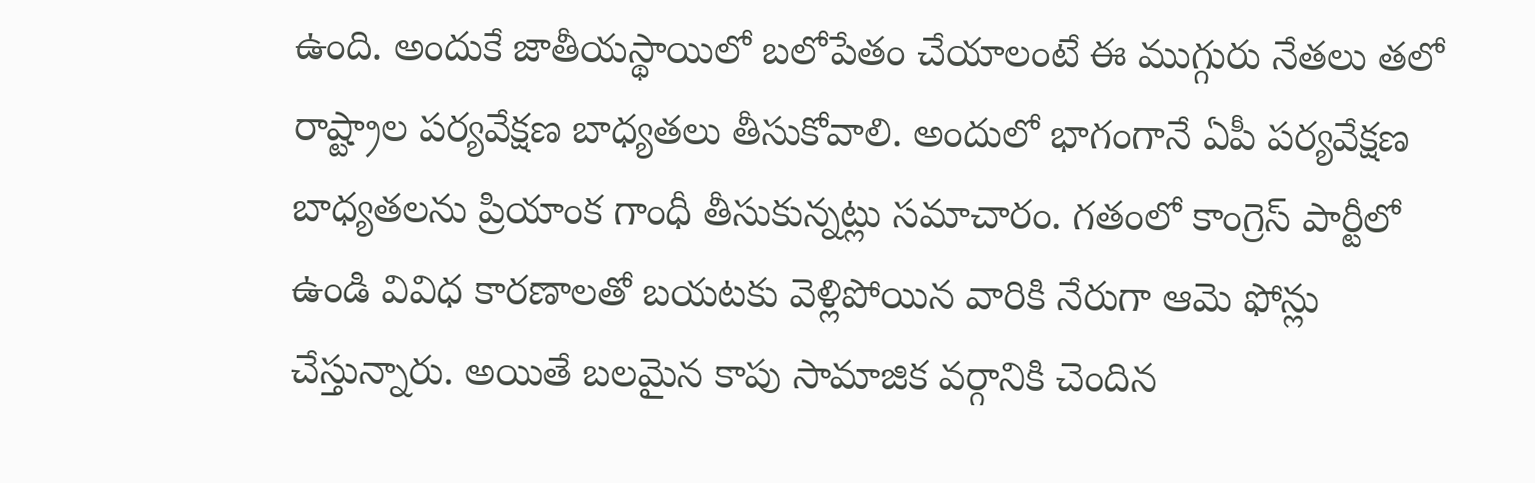ఉంది. అందుకే జాతీయస్థాయిలో బలోపేతం చేయాలంటే ఈ ముగ్గురు నేతలు తలో రాష్ట్రాల పర్యవేక్షణ బాధ్యతలు తీసుకోవాలి. అందులో భాగంగానే ఏపీ పర్యవేక్షణ బాధ్యతలను ప్రియాంక గాంధీ తీసుకున్నట్లు సమాచారం. గతంలో కాంగ్రెస్ పార్టీలో ఉండి వివిధ కారణాలతో బయటకు వెళ్లిపోయిన వారికి నేరుగా ఆమె ఫోన్లు చేస్తున్నారు. అయితే బలమైన కాపు సామాజిక వర్గానికి చెందిన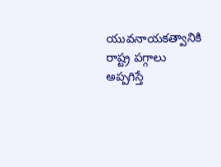యువనాయకత్వానికి రాష్ట్ర పగ్గాలు అప్పగిస్తే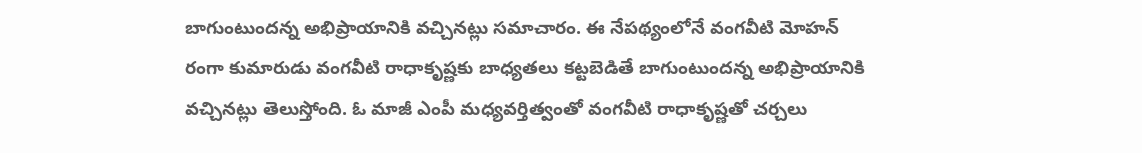బాగుంటుందన్న అభిప్రాయానికి వచ్చినట్లు సమాచారం. ఈ నేపథ్యంలోనే వంగవీటి మోహన్ రంగా కుమారుడు వంగవీటి రాధాకృష్ణకు బాధ్యతలు కట్టబెడితే బాగుంటుందన్న అభిప్రాయానికి వచ్చినట్లు తెలుస్తోంది. ఓ మాజీ ఎంపీ మధ్యవర్తిత్వంతో వంగవీటి రాధాకృష్ణతో చర్చలు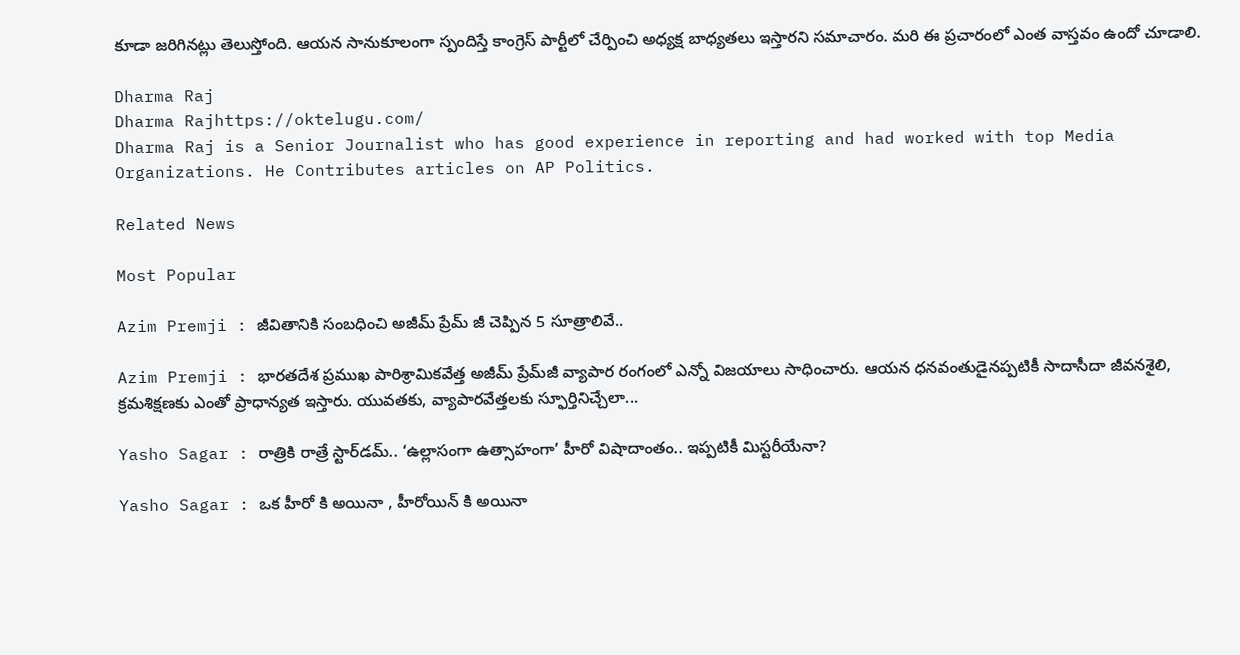కూడా జరిగినట్లు తెలుస్తోంది. ఆయన సానుకూలంగా స్పందిస్తే కాంగ్రెస్ పార్టీలో చేర్పించి అధ్యక్ష బాధ్యతలు ఇస్తారని సమాచారం. మరి ఈ ప్రచారంలో ఎంత వాస్తవం ఉందో చూడాలి.

Dharma Raj
Dharma Rajhttps://oktelugu.com/
Dharma Raj is a Senior Journalist who has good experience in reporting and had worked with top Media Organizations. He Contributes articles on AP Politics.

Related News

Most Popular

Azim Premji : జీవితానికి సంబధించి అజీమ్ ప్రేమ్ జీ చెప్పిన 5 సూత్రాలివే..

Azim Premji : భారతదేశ ప్రముఖ పారిశ్రామికవేత్త అజీమ్ ప్రేమ్‌జీ వ్యాపార రంగంలో ఎన్నో విజయాలు సాధించారు. ఆయన ధనవంతుడైనప్పటికీ సాదాసీదా జీవనశైలి, క్రమశిక్షణకు ఎంతో ప్రాధాన్యత ఇస్తారు. యువతకు, వ్యాపారవేత్తలకు స్ఫూర్తినిచ్చేలా...

Yasho Sagar : రాత్రికి రాత్రే స్టార్‌డమ్.. ‘ఉల్లాసంగా ఉత్సాహంగా’ హీరో విషాదాంతం.. ఇప్పటికీ మిస్టరీయేనా?

Yasho Sagar : ఒక హీరో కి అయినా , హీరోయిన్ కి అయినా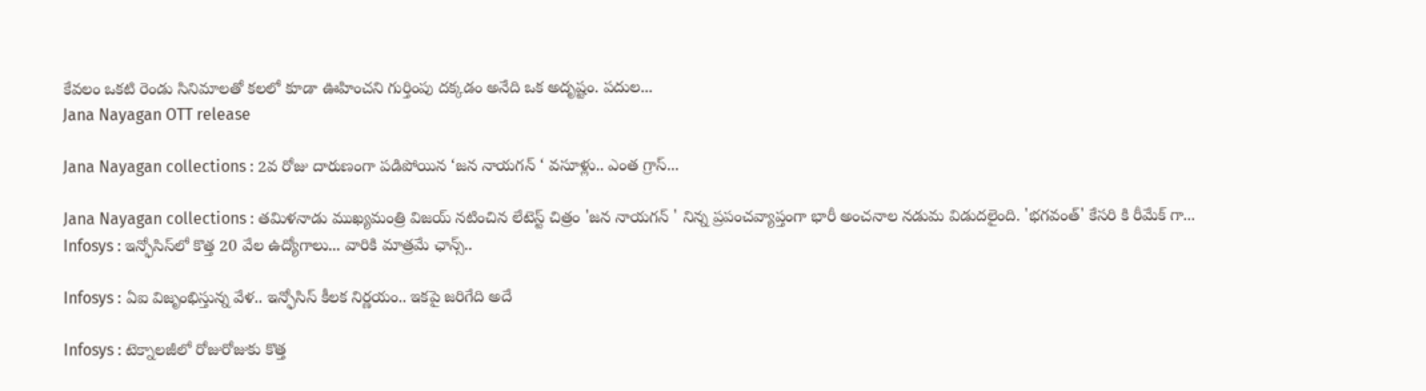కేవలం ఒకటి రెండు సినిమాలతో కలలో కూడా ఊహించని గుర్తింపు దక్కడం అనేది ఒక అదృష్టం. పదుల...
Jana Nayagan OTT release

Jana Nayagan collections : 2వ రోజు దారుణంగా పడిపోయిన ‘జన నాయగన్ ‘ వసూళ్లు.. ఎంత గ్రాస్...

Jana Nayagan collections : తమిళనాడు ముఖ్యమంత్రి విజయ్ నటించిన లేటెస్ట్ చిత్రం 'జన నాయగన్ ' నిన్న ప్రపంచవ్యాప్తంగా భారీ అంచనాల నడుమ విడుదలైంది. 'భగవంత్' కేసరి కి రీమేక్ గా...
Infosys : ఇన్ఫోసిస్‌లో కొత్త 20 వేల ఉద్యోగాలు... వారికి మాత్రమే ఛాన్స్‌..

Infosys : ఏఐ విజృంభిస్తున్న వేళ.. ఇన్ఫోసిస్ కీలక నిర్ణయం.. ఇకపై జరిగేది అదే

Infosys : టెక్నాలజీలో రోజురోజుకు కొత్త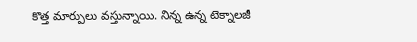కొత్త మార్పులు వస్తున్నాయి. నిన్న ఉన్న టెక్నాలజీ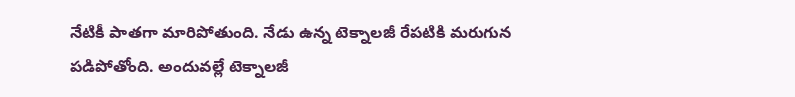నేటికీ పాతగా మారిపోతుంది. నేడు ఉన్న టెక్నాలజీ రేపటికి మరుగున పడిపోతోంది. అందువల్లే టెక్నాలజీ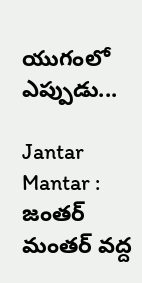యుగంలో ఎప్పుడు...

Jantar Mantar : జంతర్ మంతర్ వద్ద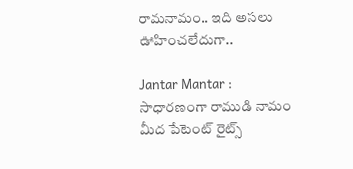రామనామం.. ఇది అసలు ఊహించలేదుగా..

Jantar Mantar : సాధారణంగా రాముడి నామం మీద పేటెంట్ రైట్స్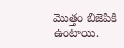మొత్తం బిజెపికి ఉంటాయి.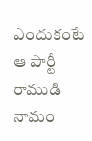ఎందుకంటే ఆ పార్టీ రాముడి నామం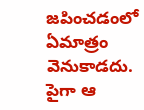జపించడంలో ఏమాత్రం వెనుకాడదు. పైగా ఆ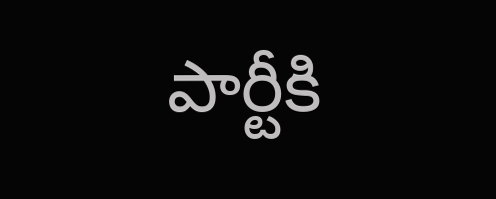పార్టీకి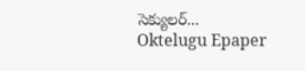సెక్యులర్...
Oktelugu Epaper